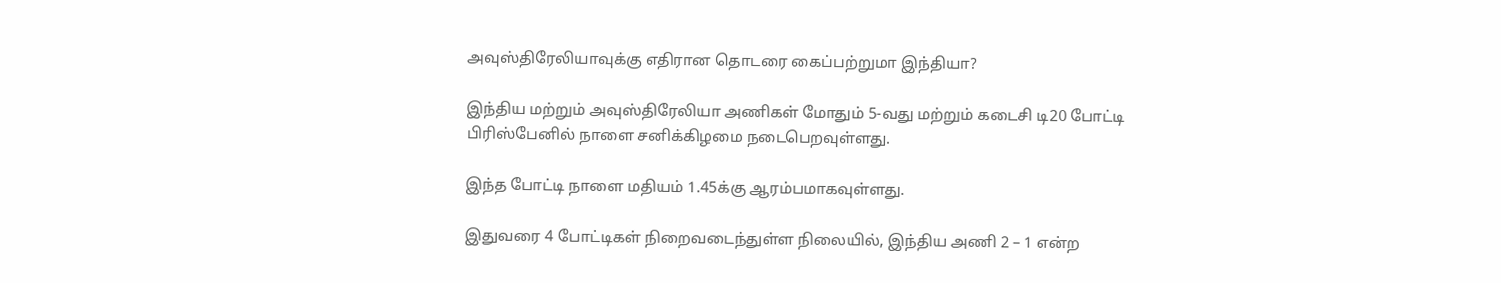அவுஸ்திரேலியாவுக்கு எதிரான தொடரை கைப்பற்றுமா இந்தியா?

இந்திய மற்றும் அவுஸ்திரேலியா அணிகள் மோதும் 5-வது மற்றும் கடைசி டி20 போட்டி பிரிஸ்பேனில் நாளை சனிக்கிழமை நடைபெறவுள்ளது.

இந்த போட்டி நாளை மதியம் 1.45க்கு ஆரம்பமாகவுள்ளது.

இதுவரை 4 போட்டிகள் நிறைவடைந்துள்ள நிலையில், இந்திய அணி 2 – 1 என்ற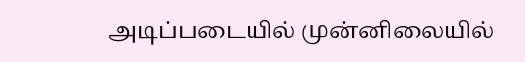அடிப்படையில் முன்னிலையில்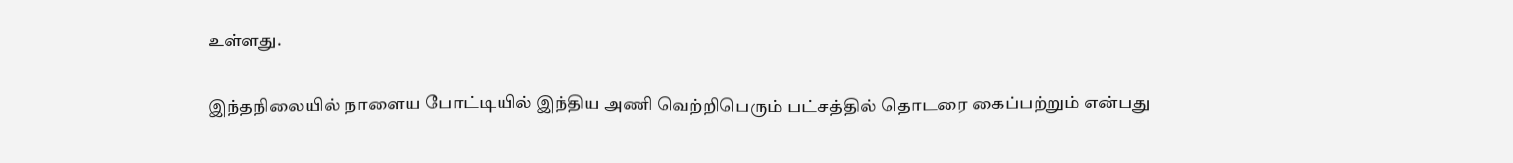உள்ளது.

இந்தநிலையில் நாளைய போட்டியில் இந்திய அணி வெற்றிபெரும் பட்சத்தில் தொடரை கைப்பற்றும் என்பது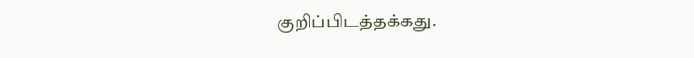குறிப்பிடத்தக்கது.